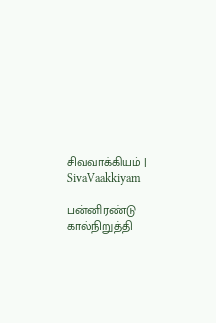சிவவாக்கியம் | SivaVaakkiyam

பன்னிரண்டு கால்நிறுத்தி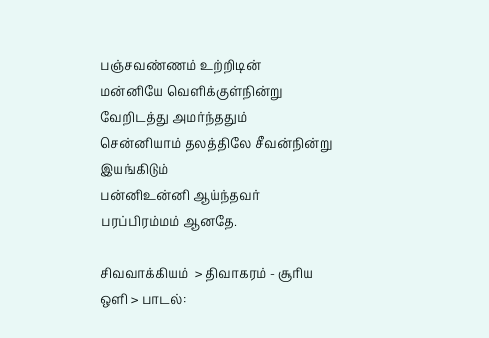பஞ்சவண்ணம் உற்றிடின்
மன்னியே வெளிக்குள்நின்று வேறிடத்து அமர்ந்ததும்
சென்னியாம் தலத்திலே சீவன்நின்று இயங்கிடும்
பன்னிஉன்னி ஆய்ந்தவர் பரப்பிரம்மம் ஆனதே.

சிவவாக்கியம்  > திவாகரம் - சூரிய ஒளி > பாடல்: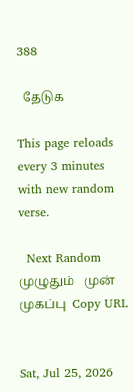388

  தேடுக

This page reloads every 3 minutes with new random verse.

  Next Random   முழுதும்   முன்   முகப்பு  Copy URL


Sat, Jul 25, 2026